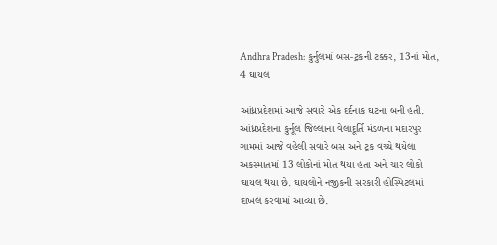Andhra Pradesh: કુર્નુલમાં બસ-ટ્રકની ટક્કર, 13નાં મોત, 4 ઘાયલ

આંધ્રપ્રદેશમાં આજે સવારે એક દર્દનાક ઘટના બની હતી. આંધ્રપ્રદેશના કુર્નૂલ જિલ્લાના વેલાદૂર્તિ મંડળના મદારપુર ગામમાં આજે વહેલી સવારે બસ અને ટ્રક વચ્ચે થયેલા અકસ્માતમાં 13 લોકોનાં મોત થયા હતા અને ચાર લોકો ઘાયલ થયા છે. ઘાયલોને નજીકની સરકારી હોસ્પિટલમાં દાખલ કરવામાં આવ્યા છે.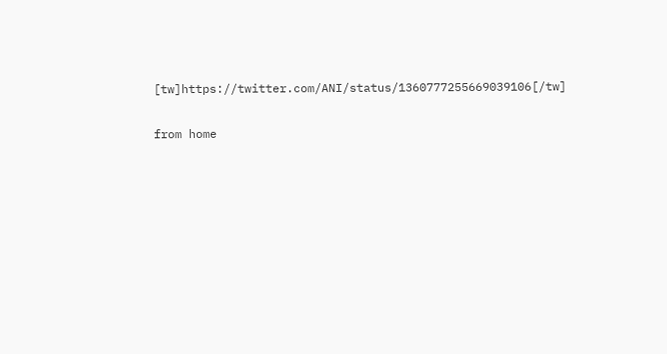[tw]https://twitter.com/ANI/status/1360777255669039106[/tw]

from home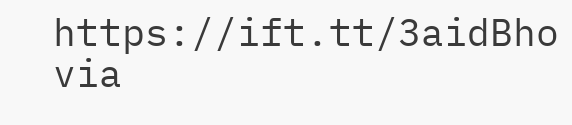https://ift.tt/3aidBho
via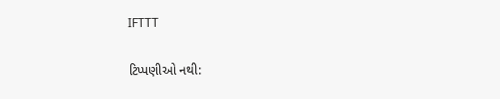IFTTT

ટિપ્પણીઓ નથી: